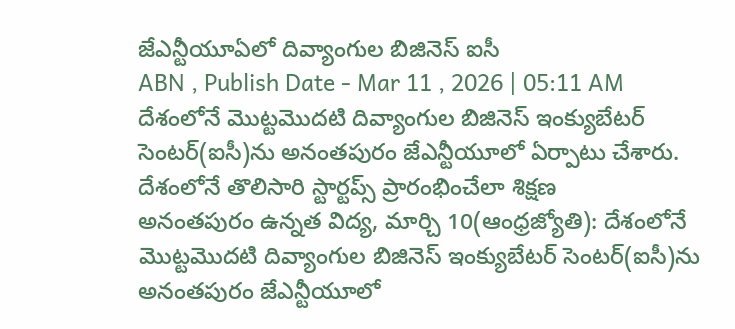జేఎన్టీయూఏలో దివ్యాంగుల బిజినెస్ ఐసీ
ABN , Publish Date - Mar 11 , 2026 | 05:11 AM
దేశంలోనే మొట్టమొదటి దివ్యాంగుల బిజినెస్ ఇంక్యుబేటర్ సెంటర్(ఐసీ)ను అనంతపురం జేఎన్టీయూలో ఏర్పాటు చేశారు.
దేశంలోనే తొలిసారి స్టార్టప్స్ ప్రారంభించేలా శిక్షణ
అనంతపురం ఉన్నత విద్య, మార్చి 10(ఆంధ్రజ్యోతి): దేశంలోనే మొట్టమొదటి దివ్యాంగుల బిజినెస్ ఇంక్యుబేటర్ సెంటర్(ఐసీ)ను అనంతపురం జేఎన్టీయూలో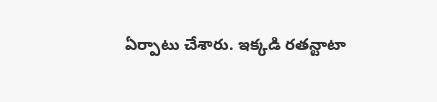ఏర్పాటు చేశారు. ఇక్కడి రతన్టాటా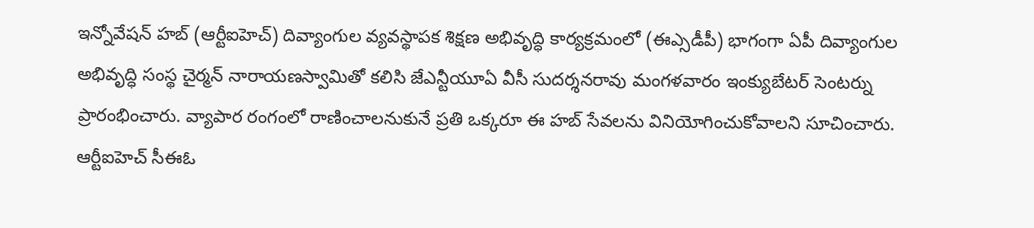ఇన్నోవేషన్ హబ్ (ఆర్టీఐహెచ్) దివ్యాంగుల వ్యవస్థాపక శిక్షణ అభివృద్ధి కార్యక్రమంలో (ఈఎ్సడీపీ) భాగంగా ఏపీ దివ్యాంగుల అభివృద్ధి సంస్థ చైర్మన్ నారాయణస్వామితో కలిసి జేఎన్టీయూఏ వీసీ సుదర్శనరావు మంగళవారం ఇంక్యుబేటర్ సెంటర్ను ప్రారంభించారు. వ్యాపార రంగంలో రాణించాలనుకునే ప్రతి ఒక్కరూ ఈ హబ్ సేవలను వినియోగించుకోవాలని సూచించారు. ఆర్టీఐహెచ్ సీఈఓ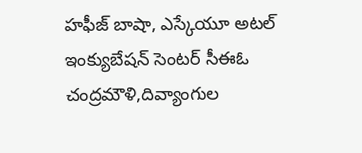హఫీజ్ బాషా, ఎస్కేయూ అటల్ ఇంక్యుబేషన్ సెంటర్ సీఈఓ చంద్రమౌళి,దివ్యాంగుల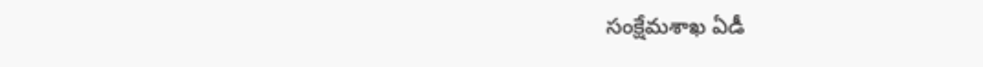సంక్షేమశాఖ ఏడీ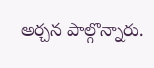అర్చన పాల్గొన్నారు.